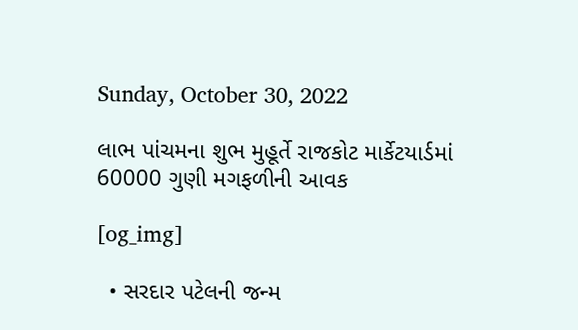Sunday, October 30, 2022

લાભ પાંચમના શુભ મુહૂર્તે રાજકોટ માર્કેટયાર્ડમાં 60000 ગુણી મગફળીની આવક

[og_img]

  • સરદાર પટેલની જન્મ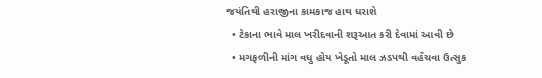જયંતિથી હરાજીના કામકાજ હાથ ધરાશે
  • ટેકાના ભાવે માલ ખરીદવાની શરૂઆત કરી દેવામાં આવી છે
  • મગફળીની માંગ વધુ હોય ખેડૂતો માલ ઝડપથી વહેંચવા ઉત્સુક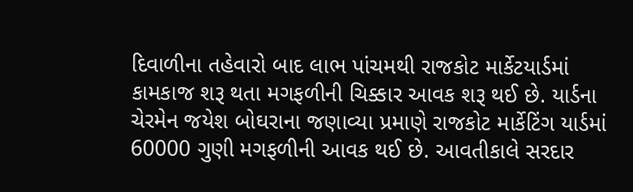દિવાળીના તહેવારો બાદ લાભ પાંચમથી રાજકોટ માર્કેટયાર્ડમાં કામકાજ શરૂ થતા મગફળીની ચિક્કાર આવક શરૂ થઈ છે. યાર્ડના ચેરમેન જયેશ બોઘરાના જણાવ્યા પ્રમાણે રાજકોટ માર્કેટિંગ યાર્ડમાં 60000 ગુણી મગફળીની આવક થઈ છે. આવતીકાલે સરદાર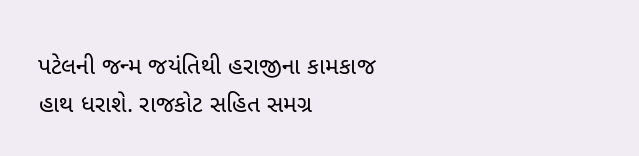પટેલની જન્મ જયંતિથી હરાજીના કામકાજ હાથ ધરાશે. રાજકોટ સહિત સમગ્ર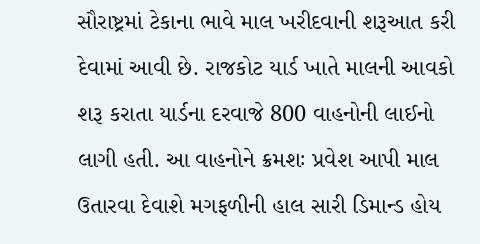સૌરાષ્ટ્રમાં ટેકાના ભાવે માલ ખરીદવાની શરૂઆત કરી દેવામાં આવી છે. રાજકોટ યાર્ડ ખાતે માલની આવકો શરૂ કરાતા યાર્ડના દરવાજે 800 વાહનોની લાઈનો લાગી હતી. આ વાહનોને ક્રમશઃ પ્રવેશ આપી માલ ઉતારવા દેવાશે મગફળીની હાલ સારી ડિમાન્ડ હોય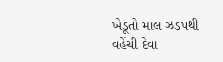ખેડૂતો માલ ઝડપથી વહેંચી દેવા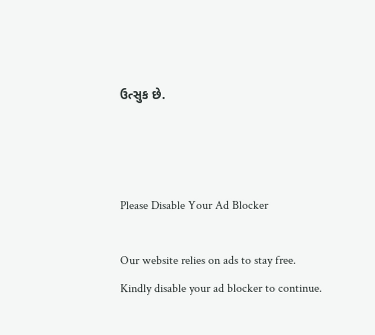ઉત્સુક છે.



Please Disable Your Ad Blocker

Our website relies on ads to stay free. Kindly disable your ad blocker to continue.